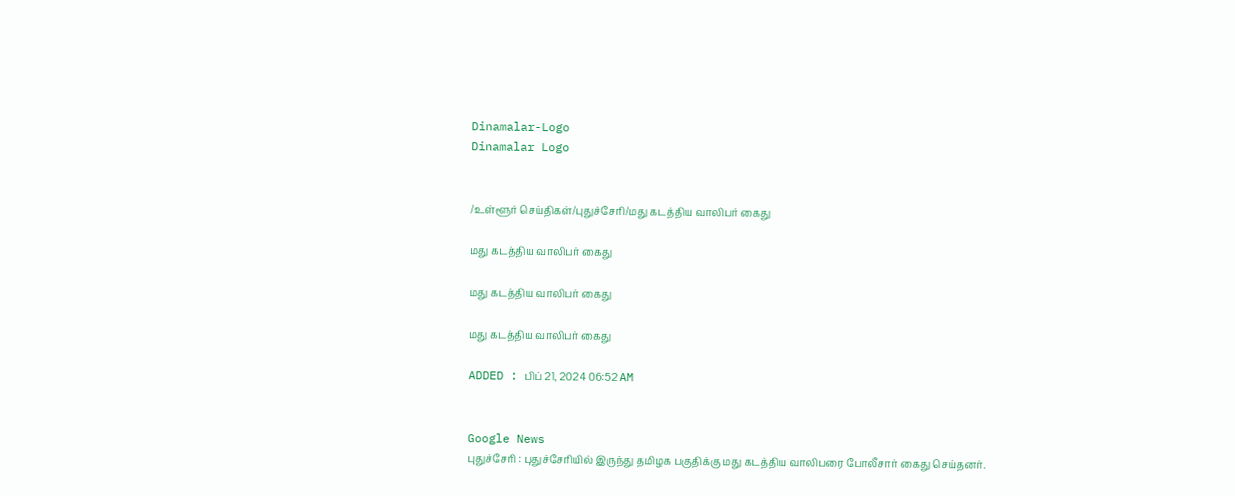Dinamalar-Logo
Dinamalar Logo


/உள்ளூர் செய்திகள்/புதுச்சேரி/மது கடத்திய வாலிபர் கைது

மது கடத்திய வாலிபர் கைது

மது கடத்திய வாலிபர் கைது

மது கடத்திய வாலிபர் கைது

ADDED : பிப் 21, 2024 06:52 AM


Google News
புதுச்சேரி : புதுச்சேரியில் இருந்து தமிழக பகுதிக்கு மது கடத்திய வாலிபரை போலீசார் கைது செய்தனர்.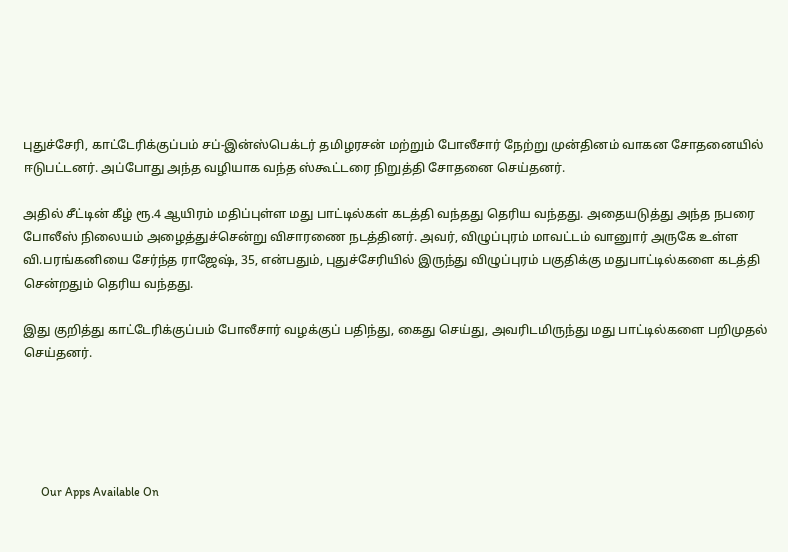புதுச்சேரி, காட்டேரிக்குப்பம் சப்-இன்ஸ்பெக்டர் தமிழரசன் மற்றும் போலீசார் நேற்று முன்தினம் வாகன சோதனையில் ஈடுபட்டனர். அப்போது அந்த வழியாக வந்த ஸ்கூட்டரை நிறுத்தி சோதனை செய்தனர்.

அதில் சீட்டின் கீழ் ரூ.4 ஆயிரம் மதிப்புள்ள மது பாட்டில்கள் கடத்தி வந்தது தெரிய வந்தது. அதையடுத்து அந்த நபரை போலீஸ் நிலையம் அழைத்துச்சென்று விசாரணை நடத்தினர். அவர், விழுப்புரம் மாவட்டம் வானுார் அருகே உள்ள வி.பரங்கனியை சேர்ந்த ராஜேஷ், 35, என்பதும், புதுச்சேரியில் இருந்து விழுப்புரம் பகுதிக்கு மதுபாட்டில்களை கடத்தி சென்றதும் தெரிய வந்தது.

இது குறித்து காட்டேரிக்குப்பம் போலீசார் வழக்குப் பதிந்து, கைது செய்து, அவரிடமிருந்து மது பாட்டில்களை பறிமுதல் செய்தனர்.





      Our Apps Available On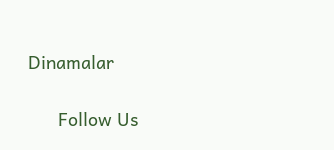Dinamalar

      Follow Us